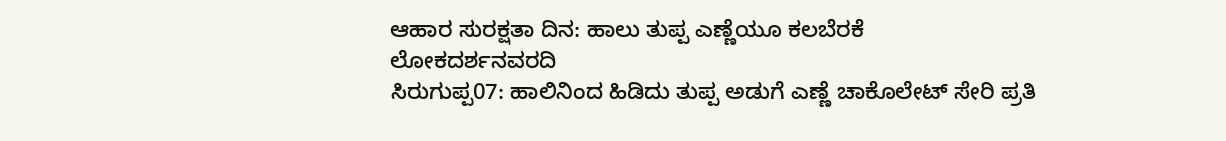ಆಹಾರ ಸುರಕ್ಷತಾ ದಿನ: ಹಾಲು ತುಪ್ಪ ಎಣ್ಣೆಯೂ ಕಲಬೆರಕೆ
ಲೋಕದರ್ಶನವರದಿ
ಸಿರುಗುಪ್ಪ07: ಹಾಲಿನಿಂದ ಹಿಡಿದು ತುಪ್ಪ ಅಡುಗೆ ಎಣ್ಣೆ ಚಾಕೊಲೇಟ್ ಸೇರಿ ಪ್ರತಿ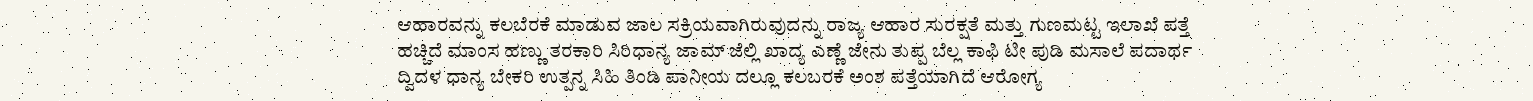ಆಹಾರವನ್ನು ಕಲಬೆರಕೆ ಮಾಡುವ ಜಾಲ ಸಕ್ರಿಯವಾಗಿರುವುದನ್ನು ರಾಜ್ಯ ಆಹಾರ ಸುರಕ್ಷತೆ ಮತ್ತು ಗುಣಮಟ್ಟ ಇಲಾಖೆ ಪತ್ತೆ ಹಚ್ಚಿದೆ ಮಾಂಸ ಹಣ್ಣು ತರಕಾರಿ ಸಿರಿಧಾನ್ಯ ಜಾಮ್ ಜೆಲ್ಲಿ ಖಾದ್ಯ ಎಣ್ಣೆ ಜೇನು ತುಪ್ಪ ಬೆಲ್ಲ ಕಾಫಿ ಟೀ ಪುಡಿ ಮಸಾಲೆ ಪದಾರ್ಥ ದ್ವಿದಳ ಧಾನ್ಯ ಬೇಕರಿ ಉತ್ಪನ್ನ ಸಿಹಿ ತಿಂಡಿ ಪಾನೀಯ ದಲ್ಲೂ ಕಲಬರಕೆ ಅಂಶ ಪತ್ತೆಯಾಗಿದೆ ಆರೋಗ್ಯ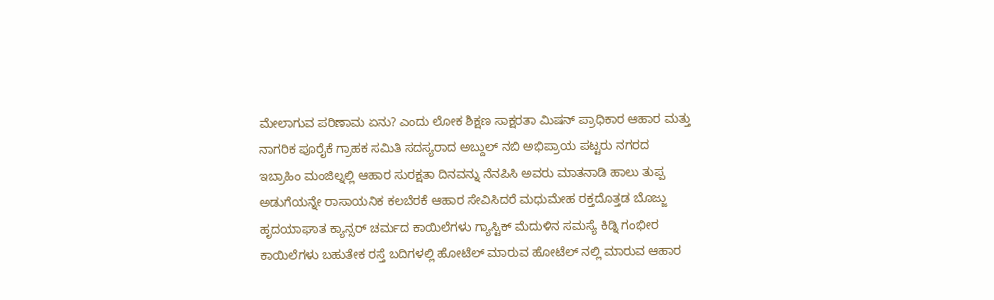ಮೇಲಾಗುವ ಪರಿಣಾಮ ಏನು? ಎಂದು ಲೋಕ ಶಿಕ್ಷಣ ಸಾಕ್ಷರತಾ ಮಿಷನ್ ಪ್ರಾಧಿಕಾರ ಆಹಾರ ಮತ್ತು ನಾಗರಿಕ ಪೂರೈಕೆ ಗ್ರಾಹಕ ಸಮಿತಿ ಸದಸ್ಯರಾದ ಅಬ್ದುಲ್ ನಬಿ ಅಭಿಪ್ರಾಯ ಪಟ್ಟರು ನಗರದ ಇಬ್ರಾಹಿಂ ಮಂಜಿಲ್ನಲ್ಲಿ ಆಹಾರ ಸುರಕ್ಷತಾ ದಿನವನ್ನು ನೆನಪಿಸಿ ಅವರು ಮಾತನಾಡಿ ಹಾಲು ತುಪ್ಪ ಅಡುಗೆಯನ್ನೇ ರಾಸಾಯನಿಕ ಕಲಬೆರಕೆ ಆಹಾರ ಸೇವಿಸಿದರೆ ಮಧುಮೇಹ ರಕ್ತದೊತ್ತಡ ಬೊಜ್ಜು ಹೃದಯಾಘಾತ ಕ್ಯಾನ್ಸರ್ ಚರ್ಮದ ಕಾಯಿಲೆಗಳು ಗ್ಯಾಸ್ಟಿಕ್ ಮೆದುಳಿನ ಸಮಸ್ಯೆ ಕಿಡ್ನಿ ಗಂಭೀರ ಕಾಯಿಲೆಗಳು ಬಹುತೇಕ ರಸ್ತೆ ಬದಿಗಳಲ್ಲಿ ಹೋಟೆಲ್ ಮಾರುವ ಹೋಟೆಲ್ ನಲ್ಲಿ ಮಾರುವ ಆಹಾರ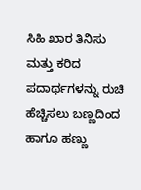ಸಿಹಿ ಖಾರ ತಿನಿಸು ಮತ್ತು ಕರಿದ ಪದಾರ್ಥಗಳನ್ನು ರುಚಿ ಹೆಚ್ಚಿಸಲು ಬಣ್ಣದಿಂದ ಹಾಗೂ ಹಣ್ಣು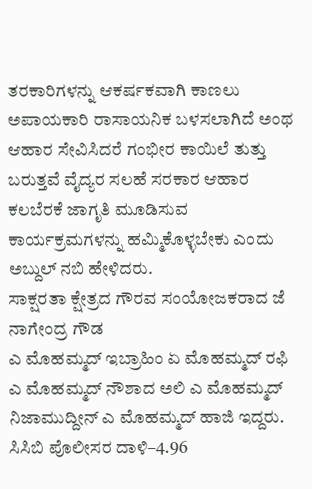ತರಕಾರಿಗಳನ್ನು ಆಕರ್ಷಕವಾಗಿ ಕಾಣಲು ಅಪಾಯಕಾರಿ ರಾಸಾಯನಿಕ ಬಳಸಲಾಗಿದೆ ಅಂಥ ಆಹಾರ ಸೇವಿಸಿದರೆ ಗಂಭೀರ ಕಾಯಿಲೆ ತುತ್ತು ಬರುತ್ತವೆ ವೈದ್ಯರ ಸಲಹೆ ಸರಕಾರ ಆಹಾರ ಕಲಬೆರಕೆ ಜಾಗೃತಿ ಮೂಡಿಸುವ ಕಾರ್ಯಕ್ರಮಗಳನ್ನು ಹಮ್ಮಿಕೊಳ್ಳಬೇಕು ಎಂದು ಅಬ್ದುಲ್ ನಬಿ ಹೇಳಿದರು.
ಸಾಕ್ಷರತಾ ಕ್ಷೇತ್ರದ ಗೌರವ ಸಂಯೋಜಕರಾದ ಜೆ ನಾಗೇಂದ್ರ ಗೌಡ
ಎ ಮೊಹಮ್ಮದ್ ಇಬ್ರಾಹಿಂ ಏ ಮೊಹಮ್ಮದ್ ರಫಿ ಎ ಮೊಹಮ್ಮದ್ ನೌಶಾದ ಅಲಿ ಎ ಮೊಹಮ್ಮದ್ ನಿಜಾಮುದ್ದೀನ್ ಎ ಮೊಹಮ್ಮದ್ ಹಾಜಿ ಇದ್ದರು.
ಸಿಸಿಬಿ ಪೊಲೀಸರ ದಾಳಿ–4.96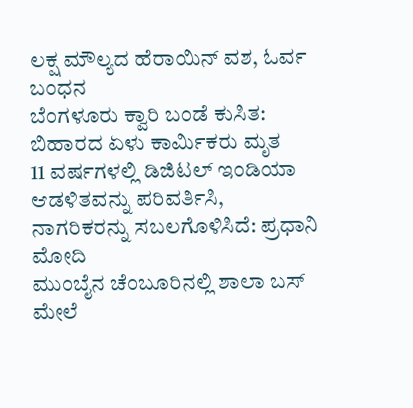ಲಕ್ಷ ಮೌಲ್ಯದ ಹೆರಾಯಿನ್ ವಶ, ಓರ್ವ ಬಂಧನ
ಬೆಂಗಳೂರು ಕ್ವಾರಿ ಬಂಡೆ ಕುಸಿತ: ಬಿಹಾರದ ಏಳು ಕಾರ್ಮಿಕರು ಮೃತ
11 ವರ್ಷಗಳಲ್ಲಿ ಡಿಜಿಟಲ್ ಇಂಡಿಯಾ ಆಡಳಿತವನ್ನು ಪರಿವರ್ತಿಸಿ, ನಾಗರಿಕರನ್ನು ಸಬಲಗೊಳಿಸಿದೆ: ಪ್ರಧಾನಿ ಮೋದಿ
ಮುಂಬೈನ ಚೆಂಬೂರಿನಲ್ಲಿ ಶಾಲಾ ಬಸ್ ಮೇಲೆ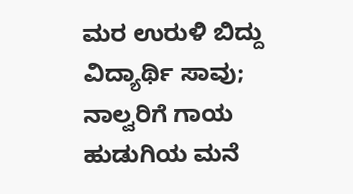ಮರ ಉರುಳಿ ಬಿದ್ದು ವಿದ್ಯಾರ್ಥಿ ಸಾವು; ನಾಲ್ವರಿಗೆ ಗಾಯ
ಹುಡುಗಿಯ ಮನೆ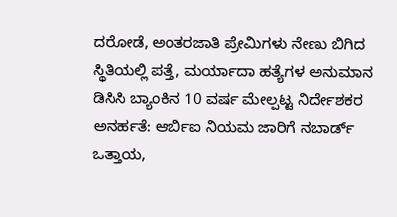ದರೋಡೆ, ಅಂತರಜಾತಿ ಪ್ರೇಮಿಗಳು ನೇಣು ಬಿಗಿದ ಸ್ಥಿತಿಯಲ್ಲಿ ಪತ್ತೆ, ಮರ್ಯಾದಾ ಹತ್ಯೆಗಳ ಅನುಮಾನ
ಡಿಸಿಸಿ ಬ್ಯಾಂಕಿನ 10 ವರ್ಷ ಮೇಲ್ಪಟ್ಟ ನಿರ್ದೇಶಕರ ಅನರ್ಹತೆ: ಆರ್ಬಿಐ ನಿಯಮ ಜಾರಿಗೆ ನಬಾರ್ಡ್ ಒತ್ತಾಯ,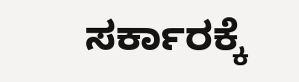ಸರ್ಕಾರಕ್ಕೆ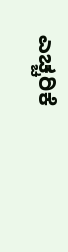ಎಚ್ಚರಿಕೆ